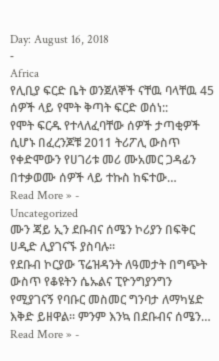Day: August 16, 2018
-
Africa
የሊቢያ ፍርድ ቤት ወንጀለኞች ናቸዉ ባላቸዉ 45 ሰዎች ላይ የሞት ቅጣት ፍርድ ወሰነ::
የሞት ፍርዱ የተላለፈባቸው ሰዎች ታጣቂዎች ሲሆኑ በፈረንጆቹ 2011 ትሪፖሊ ውስጥ የቀድሞውን የሀገሪቱ መሪ ሙአመር ጋዳፊን በተቃወሙ ሰዎች ላይ ተኩስ ከፍተው…
Read More » -
Uncategorized
ሙን ጃይ ኢን ደቡብና ሰሜን ኮሪያን በፍቅር ሀዲድ ሊያገናኙ ያስባሉ፡፡
የደቡብ ኮርያው ፕሬዝዳንት ለዓመታት በግጭት ውስጥ የቆዩትን ሴኡልና ፒዮንግያንግን የሚያገናኝ የባቡር መስመር ግንባታ ለማካሄድ እቅድ ይዘዋል፡፡ ምንም እንኳ በደቡብና ሰሜን…
Read More » -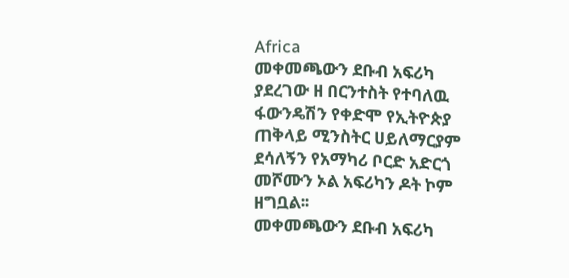Africa
መቀመጫውን ደቡብ አፍሪካ ያደረገው ዘ በርንተስት የተባለዉ ፋውንዴሽን የቀድሞ የኢትዮጵያ ጠቅላይ ሚንስትር ሀይለማርያም ደሳለኝን የአማካሪ ቦርድ አድርጎ መሾሙን ኦል አፍሪካን ዶት ኮም ዘግቧል፡፡
መቀመጫውን ደቡብ አፍሪካ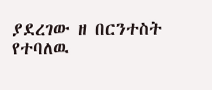ያደረገው ዘ በርንተስት የተባለዉ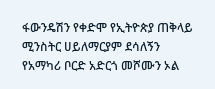ፋውንዴሽን የቀድሞ የኢትዮጵያ ጠቅላይ ሚንስትር ሀይለማርያም ደሳለኝን የአማካሪ ቦርድ አድርጎ መሾሙን ኦል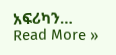አፍሪካን…
Read More »